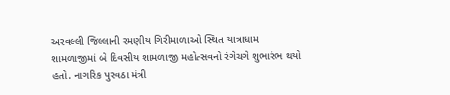અરવલ્લી જિલ્લાની રમણીય ગિરીમાળાઓ સ્થિત યાત્રાધામ શામળાજીમાં બે દિવસીય શામળાજી મહોત્સવનો રંગેચગે શુભારંભ થયો હતો. નાગરિક પુરવઠા મંત્રી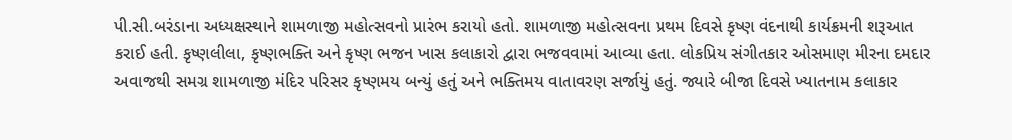પી.સી.બરંડાના અધ્યક્ષસ્થાને શામળાજી મહોત્સવનો પ્રારંભ કરાયો હતો. શામળાજી મહોત્સવના પ્રથમ દિવસે કૃષ્ણ વંદનાથી કાર્યક્રમની શરૂઆત કરાઈ હતી. કૃષ્ણલીલા, કૃષ્ણભક્તિ અને કૃષ્ણ ભજન ખાસ કલાકારો દ્વારા ભજવવામાં આવ્યા હતા. લોકપ્રિય સંગીતકાર ઓસમાણ મીરના દમદાર અવાજથી સમગ્ર શામળાજી મંદિર પરિસર કૃષ્ણમય બન્યું હતું અને ભક્તિમય વાતાવરણ સર્જાયું હતું. જ્યારે બીજા દિવસે ખ્યાતનામ કલાકાર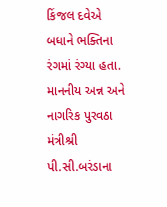કિંજલ દવેએ બધાને ભક્તિના રંગમાં રંગ્યા હતા. માનનીય અન્ન અને નાગરિક પુરવઠા મંત્રીશ્રી પી.સી.બરંડાના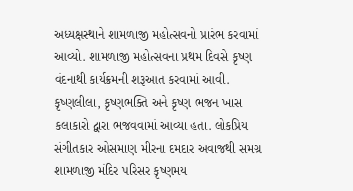અધ્યક્ષસ્થાને શામળાજી મહોત્સવનો પ્રારંભ કરવામાં આવ્યો. શામળાજી મહોત્સવના પ્રથમ દિવસે કૃષ્ણ વંદનાથી કાર્યક્રમની શરૂઆત કરવામાં આવી. કૃષ્ણલીલા, કૃષ્ણભક્તિ અને કૃષ્ણ ભજન ખાસ કલાકારો દ્વારા ભજવવામાં આવ્યા હતા. લોકપ્રિય સંગીતકાર ઓસમાણ મીરના દમદાર અવાજથી સમગ્ર શામળાજી મંદિર પરિસર કૃષ્ણમય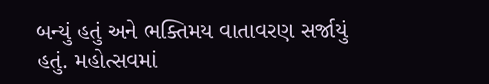બન્યું હતું અને ભક્તિમય વાતાવરણ સર્જાયું હતું. મહોત્સવમાં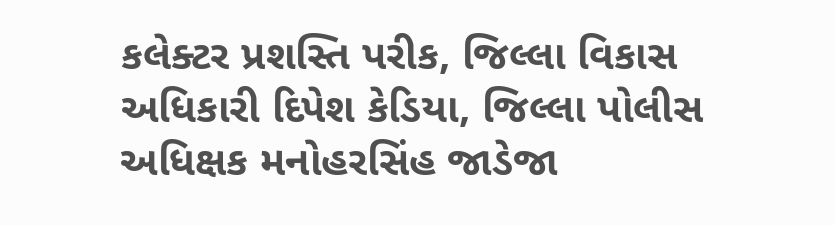કલેક્ટર પ્રશસ્તિ પરીક, જિલ્લા વિકાસ અધિકારી દિપેશ કેડિયા, જિલ્લા પોલીસ અધિક્ષક મનોહરસિંહ જાડેજા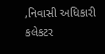,નિવાસી અધિકારી કલેકટર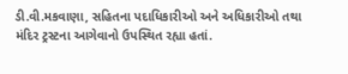ડી.વી.મકવાણા, સહિતના પદાધિકારીઓ અને અધિકારીઓ તથા મંદિર ટ્રસ્ટના આગેવાનો ઉપસ્થિત રહ્યા હતાં.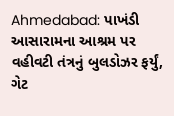Ahmedabad: પાખંડી આસારામના આશ્રમ પર વહીવટી તંત્રનું બુલડોઝર ફર્યું, ગેટ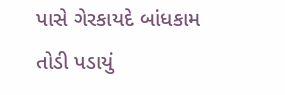પાસે ગેરકાયદે બાંધકામ તોડી પડાયું